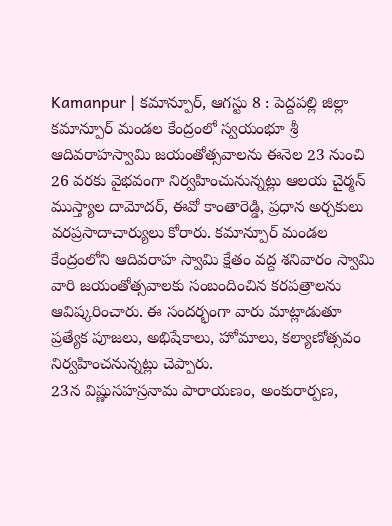Kamanpur | కమాన్పూర్, ఆగస్టు 8 : పెద్దపల్లి జిల్లా కమాన్పూర్ మండల కేంద్రంలో స్వయంభూ శ్రీ ఆదివరాహస్వామి జయంతోత్సవాలను ఈనెల 23 నుంచి 26 వరకు వైభవంగా నిర్వహించునున్నట్లు ఆలయ చైర్మన్ ముస్త్యాల దామోదర్, ఈవో కాంతారెడ్డి, ప్రధాన అర్చకులు వరప్రసాదాచార్యులు కోరారు. కమాన్పూర్ మండల కేంద్రంలోని ఆదివరాహ స్వామి క్షేతం వద్ద శనివారం స్వామి వారి జయంతోత్సవాలకు సంబందించిన కరపత్రాలను ఆవిష్కరించారు. ఈ సందర్భంగా వారు మాట్లాడుతూ ప్రత్యేక పూజలు, అభిషేకాలు, హోమాలు, కల్యాణోత్సవం నిర్వహించనున్నట్లు చెప్పారు.
23న విష్ణుసహస్రనామ పారాయణం, అంకురార్పణ,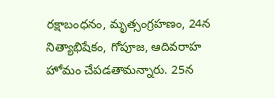రక్షాబంధనం, మృత్సంగ్రహణం, 24న నిత్యాభిషేకం, గోపూజ, ఆదివరాహ హోమం చేపడతామన్నారు. 25న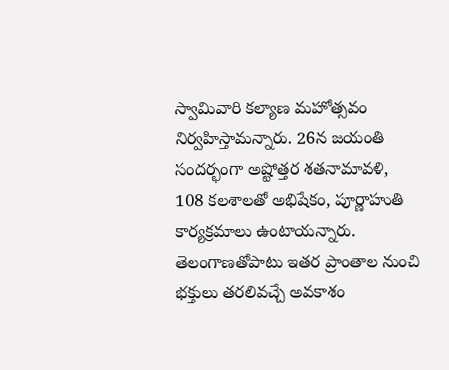స్వామివారి కల్యాణ మహోత్సవం నిర్వహిస్తామన్నారు. 26న జయంతి సందర్భంగా అష్టోత్తర శతనామావళి, 108 కలశాలతో అభిషేకం, పూర్ణాహుతి కార్యక్రమాలు ఉంటాయన్నారు. తెలంగాణతోపాటు ఇతర ప్రాంతాల నుంచి భక్తులు తరలివచ్చే అవకాశం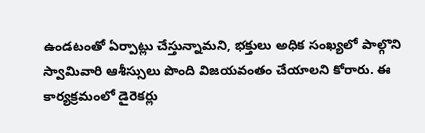ఉండటంతో ఏర్పాట్లు చేస్తున్నామని, భక్తులు అధిక సంఖ్యలో పాల్గొని స్వామివారి ఆశీస్సులు పొంది విజయవంతం చేయాలని కోరారు. ఈ కార్యక్రమంలో డైరెకర్లు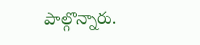పాల్గొన్నారు.